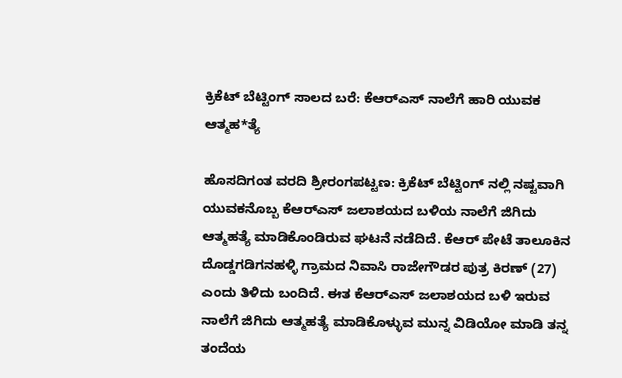ಕ್ರಿಕೆಟ್ ಬೆಟ್ಟಿಂಗ್ ಸಾಲದ ಬರೆ: ಕೆಆರ್‌ಎಸ್ ನಾಲೆಗೆ ಹಾರಿ ಯುವಕ ಆತ್ಮಹ*ತ್ಯೆ

ಹೊಸದಿಗಂತ ವರದಿ ಶ್ರೀರಂಗಪಟ್ಟಣ: ಕ್ರಿಕೆಟ್ ಬೆಟ್ಟಿಂಗ್ ನಲ್ಲಿ ನಷ್ಟವಾಗಿ ಯುವಕನೊಬ್ಬ ಕೆಆರ್‌ಎಸ್ ಜಲಾಶಯದ ಬಳಿಯ ನಾಲೆಗೆ ಜಿಗಿದು ಆತ್ಮಹತ್ಯೆ ಮಾಡಿಕೊಂಡಿರುವ ಘಟನೆ ನಡೆದಿದೆ. ಕೆಆರ್ ಪೇಟೆ ತಾಲೂಕಿನ ದೊಡ್ಡಗಡಿಗನಹಳ್ಳಿ ಗ್ರಾಮದ ನಿವಾಸಿ ರಾಜೇಗೌಡರ ಪುತ್ರ ಕಿರಣ್ (27) ಎಂದು ತಿಳಿದು ಬಂದಿದೆ. ಈತ ಕೆಆರ್‌ಎಸ್ ಜಲಾಶಯದ ಬಳಿ ಇರುವ ನಾಲೆಗೆ ಜಿಗಿದು ಆತ್ಮಹತ್ಯೆ ಮಾಡಿಕೊಳ್ಳುವ ಮುನ್ನ ವಿಡಿಯೋ ಮಾಡಿ ತನ್ನ ತಂದೆಯ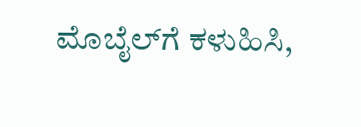ಮೊಬೈಲ್‌ಗೆ ಕಳುಹಿಸಿ,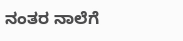ನಂತರ ನಾಲೆಗೆ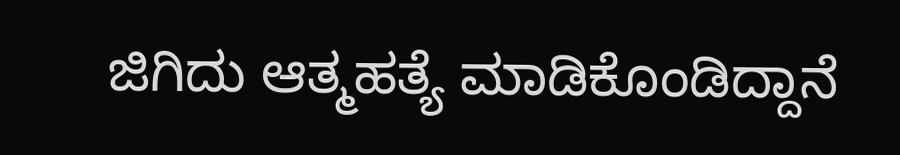ಜಿಗಿದು ಆತ್ಮಹತ್ಯೆ ಮಾಡಿಕೊಂಡಿದ್ದಾನೆ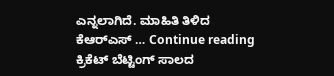ಎನ್ನಲಾಗಿದೆ. ಮಾಹಿತಿ ತಿಳಿದ ಕೆಆರ್‌ಎಸ್ … Continue reading ಕ್ರಿಕೆಟ್ ಬೆಟ್ಟಿಂಗ್ ಸಾಲದ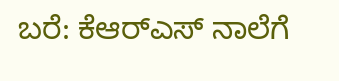ಬರೆ: ಕೆಆರ್‌ಎಸ್ ನಾಲೆಗೆ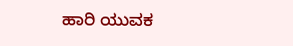ಹಾರಿ ಯುವಕ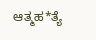ಆತ್ಮಹ*ತ್ಯೆ